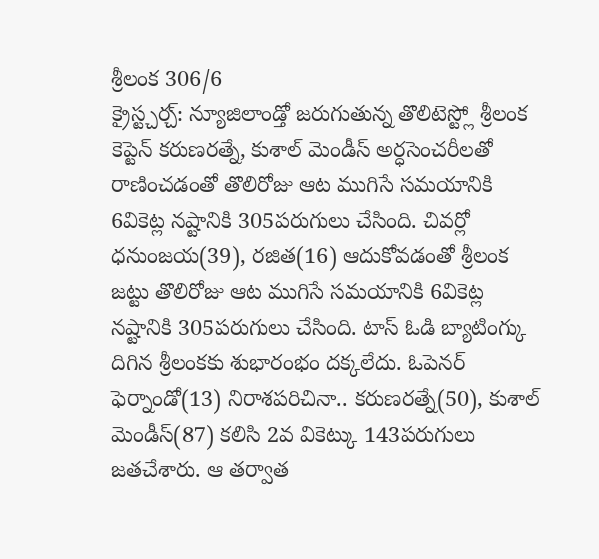శ్రీలంక 306/6
క్రైస్ట్చర్చ్: న్యూజిలాండ్తో జరుగుతున్న తొలిటెస్ట్లో శ్రీలంక కెప్టెన్ కరుణరత్నే, కుశాల్ మెండీస్ అర్ధసెంచరీలతో రాణించడంతో తొలిరోజు ఆట ముగిసే సమయానికి 6వికెట్ల నష్టానికి 305పరుగులు చేసింది. చివర్లో ధనుంజయ(39), రజిత(16) ఆదుకోవడంతో శ్రీలంక జట్టు తొలిరోజు ఆట ముగిసే సమయానికి 6వికెట్ల నష్టానికి 305పరుగులు చేసింది. టాస్ ఓడి బ్యాటింగ్కు దిగిన శ్రీలంకకు శుభారంభం దక్కలేదు. ఓపెనర్ ఫెర్నాండో(13) నిరాశపరిచినా.. కరుణరత్నే(50), కుశాల్ మెండీస్(87) కలిసి 2వ వికెట్కు 143పరుగులు జతచేశారు. ఆ తర్వాత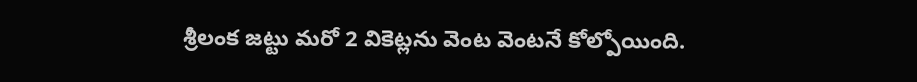శ్రీలంక జట్టు మరో 2 వికెట్లను వెంట వెంటనే కోల్పోయింది.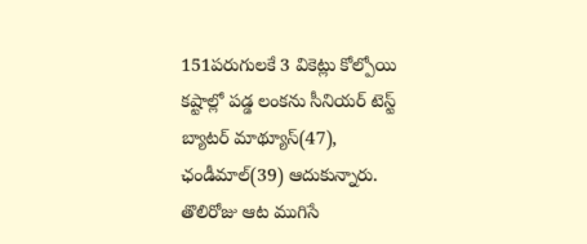151పరుగులకే 3 వికెట్లు కోల్పోయి కష్టాల్లో పడ్డ లంకను సీనియర్ టెస్ట్ బ్యాటర్ మాథ్యూస్(47), ఛండీమాల్(39) ఆదుకున్నారు. తొలిరోజు ఆట ముగిసే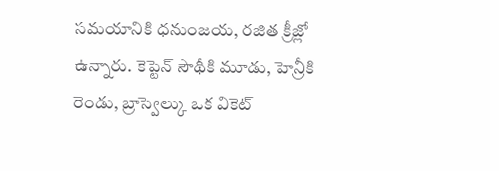సమయానికి ధనుంజయ, రజిత క్రీజ్లో ఉన్నారు. కెప్టెన్ సౌథీకి మూడు, హెన్రీకి రెండు, బ్రాస్వెల్కు ఒక వికెట్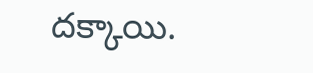దక్కాయి.